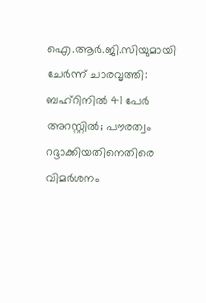ഐ.ആര്‍.ജി.സിയുമായി ചേര്‍ന്ന് ചാരവൃത്തി: ബഹ്റിനില്‍ 41 പേര്‍ അറസ്റ്റില്‍; പൗരത്വം റദ്ദാക്കിയതിനെതിരെ വിമര്‍ശനം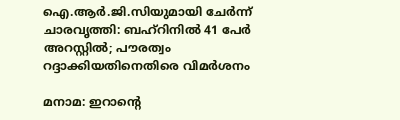ഐ.ആര്‍.ജി.സിയുമായി ചേര്‍ന്ന് ചാരവൃത്തി: ബഹ്റിനില്‍ 41 പേര്‍ അറസ്റ്റില്‍; പൗരത്വം റദ്ദാക്കിയതിനെതിരെ വിമര്‍ശനം

മനാമ: ഇറാന്റെ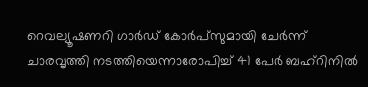റെവല്യൂഷണറി ഗാര്‍ഡ് കോര്‍പ്‌സുമായി ചേര്‍ന്ന് ചാരവൃത്തി നടത്തിയെന്നാരോപിച്ച് 41 പേര്‍ ബഹ്‌റിനില്‍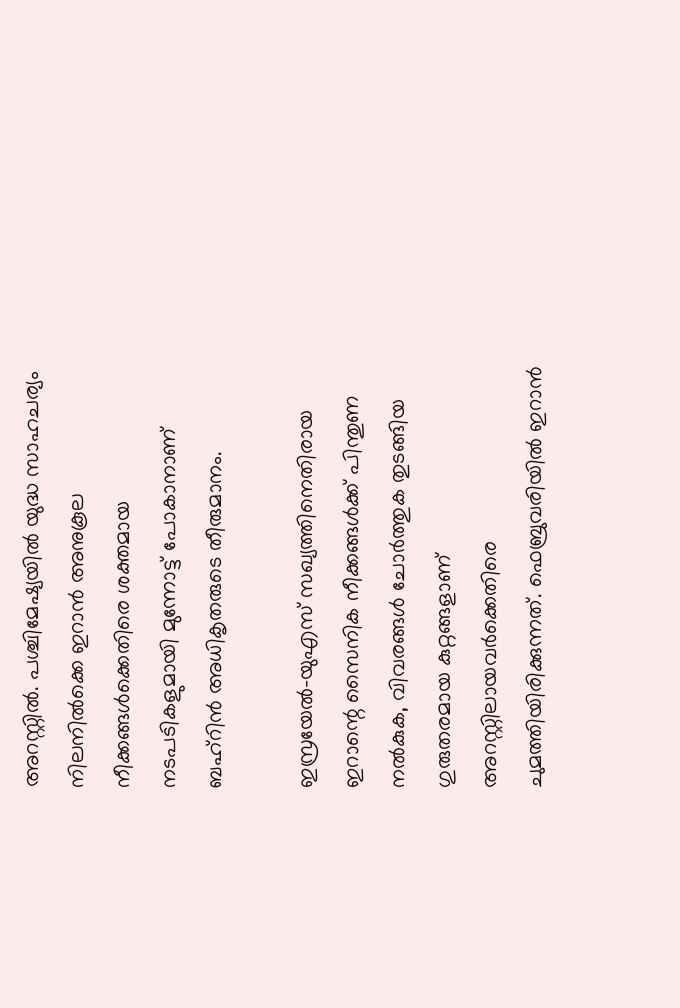അറസ്റ്റില്‍. പശ്ചിമേഷ്യയില്‍ യുദ്ധ സാഹചര്യം നിലനില്‍ക്കെ ഇറാന്‍ അനുകൂല നീക്കങ്ങള്‍ക്കെതിരെ ശക്തമായ നടപടികളുമായി മുന്നോട്ട് പോകാനാണ് ബഹ്റിന്‍ അധികൃതരുടെ തീരുമാനം.

ഇസ്രയേല്‍-യുഎസ് സഖ്യത്തിനെതിരായ ഇറാന്റെ സൈനിക നീക്കങ്ങള്‍ക്ക് പിന്തുണ നല്‍കുക, വിവരങ്ങള്‍ ചോര്‍ത്തുക തുടങ്ങിയ ഗുരുതരമായ കുറ്റങ്ങളാണ് അറസ്റ്റിലായവര്‍ക്കെതിരെ ചുമത്തിയിരിക്കുന്നത്. ഫെബ്രുവരിയില്‍ ഇറാന്‍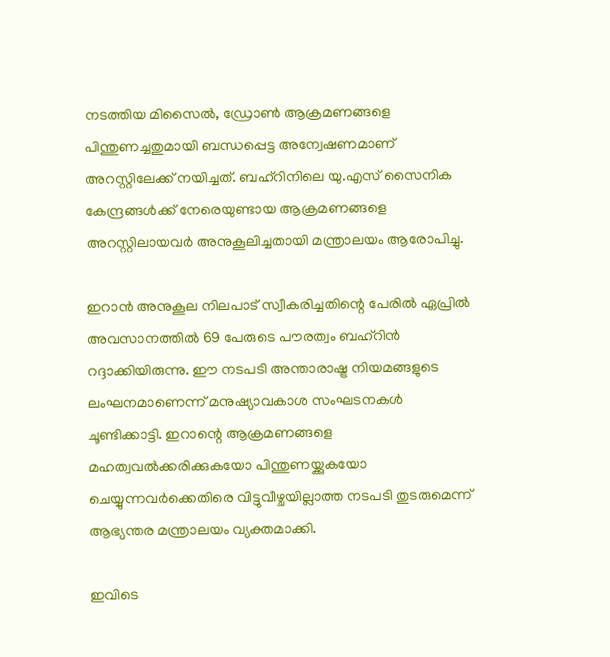നടത്തിയ മിസൈല്‍, ഡ്രോണ്‍ ആക്രമണങ്ങളെ പിന്തുണച്ചതുമായി ബന്ധപ്പെട്ട അന്വേഷണമാണ് അറസ്റ്റിലേക്ക് നയിച്ചത്. ബഹ്റിനിലെ യു.എസ് സൈനിക കേന്ദ്രങ്ങള്‍ക്ക് നേരെയുണ്ടായ ആക്രമണങ്ങളെ അറസ്റ്റിലായവര്‍ അനുകൂലിച്ചതായി മന്ത്രാലയം ആരോപിച്ചു.

ഇറാന്‍ അനുകൂല നിലപാട് സ്വീകരിച്ചതിന്റെ പേരില്‍ ഏപ്രില്‍ അവസാനത്തില്‍ 69 പേരുടെ പൗരത്വം ബഹ്റിന്‍ റദ്ദാക്കിയിരുന്നു. ഈ നടപടി അന്താരാഷ്ട്ര നിയമങ്ങളുടെ ലംഘനമാണെന്ന് മനുഷ്യാവകാശ സംഘടനകള്‍ ചൂണ്ടിക്കാട്ടി. ഇറാന്റെ ആക്രമണങ്ങളെ മഹത്വവല്‍ക്കരിക്കുകയോ പിന്തുണയ്ക്കുകയോ ചെയ്യുന്നവര്‍ക്കെതിരെ വിട്ടുവീഴ്ചയില്ലാത്ത നടപടി തുടരുമെന്ന് ആഭ്യന്തര മന്ത്രാലയം വ്യക്തമാക്കി.

ഇവിടെ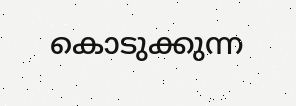കൊടുക്കുന്ന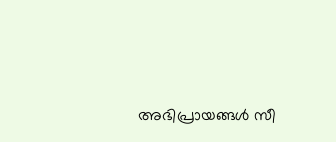അഭിപ്രായങ്ങള്‍ സീ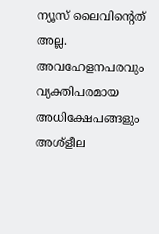ന്യൂസ് ലൈവിന്റെത് അല്ല. അവഹേളനപരവും വ്യക്തിപരമായ അധിക്ഷേപങ്ങളും അശ്‌ളീല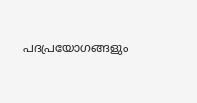പദപ്രയോഗങ്ങളും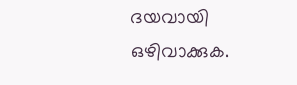ദയവായി ഒഴിവാക്കുക.